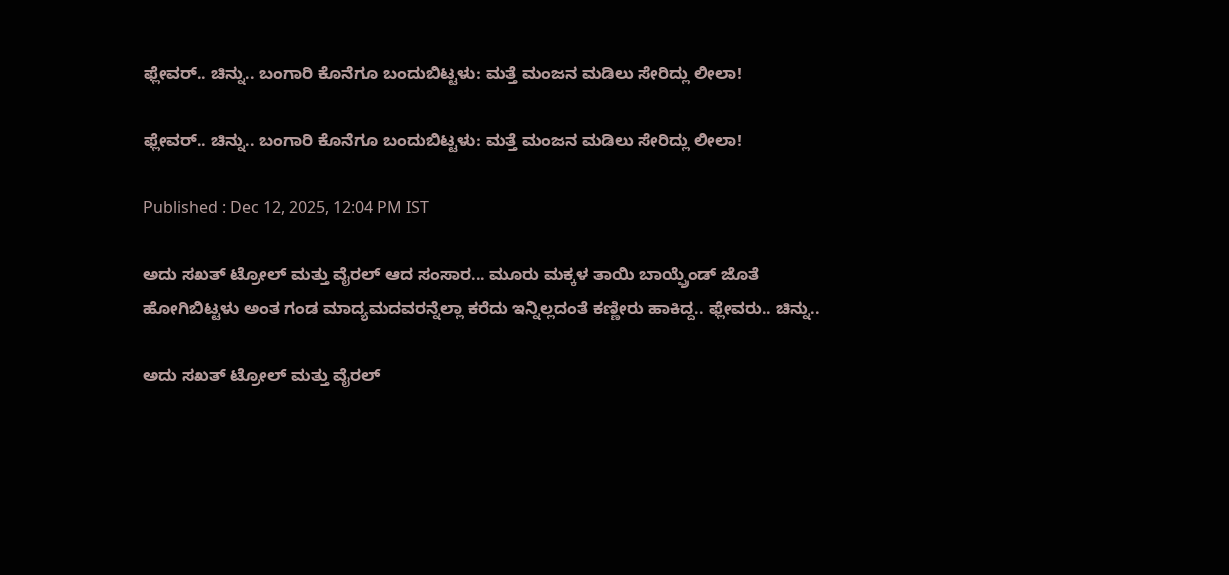ಫ್ಲೇವರ್.. ಚಿನ್ನು.. ಬಂಗಾರಿ ಕೊನೆಗೂ ಬಂದುಬಿಟ್ಟಳು: ಮತ್ತೆ ಮಂಜನ ಮಡಿಲು ಸೇರಿದ್ಲು ಲೀಲಾ!

ಫ್ಲೇವರ್.. ಚಿನ್ನು.. ಬಂಗಾರಿ ಕೊನೆಗೂ ಬಂದುಬಿಟ್ಟಳು: ಮತ್ತೆ ಮಂಜನ ಮಡಿಲು ಸೇರಿದ್ಲು ಲೀಲಾ!

Published : Dec 12, 2025, 12:04 PM IST

ಅದು ಸಖತ್ ಟ್ರೋಲ್ ಮತ್ತು ವೈರಲ್ ಆದ ಸಂಸಾರ... ಮೂರು ಮಕ್ಕಳ ತಾಯಿ ಬಾಯ್ಫ್ರೆಂಡ್ ಜೊತೆ ಹೋಗಿಬಿಟ್ಟಳು ಅಂತ ಗಂಡ ಮಾದ್ಯಮದವರನ್ನೆಲ್ಲಾ ಕರೆದು ಇನ್ನಿಲ್ಲದಂತೆ ಕಣ್ಣೀರು ಹಾಕಿದ್ದ.. ಫ್ಲೇವರು.. ಚಿನ್ನು..

ಅದು ಸಖತ್ ಟ್ರೋಲ್ ಮತ್ತು ವೈರಲ್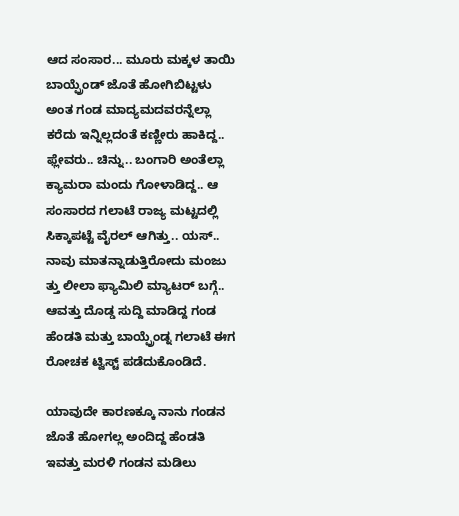ಆದ ಸಂಸಾರ... ಮೂರು ಮಕ್ಕಳ ತಾಯಿ ಬಾಯ್ಫ್ರೆಂಡ್ ಜೊತೆ ಹೋಗಿಬಿಟ್ಟಳು ಅಂತ ಗಂಡ ಮಾದ್ಯಮದವರನ್ನೆಲ್ಲಾ ಕರೆದು ಇನ್ನಿಲ್ಲದಂತೆ ಕಣ್ಣೀರು ಹಾಕಿದ್ದ.. ಫ್ಲೇವರು.. ಚಿನ್ನು.. ಬಂಗಾರಿ ಅಂತೆಲ್ಲಾ ಕ್ಯಾಮರಾ ಮಂದು ಗೋಳಾಡಿದ್ದ.. ಆ ಸಂಸಾರದ ಗಲಾಟೆ ರಾಜ್ಯ ಮಟ್ಟದಲ್ಲಿ ಸಿಕ್ಕಾಪಟ್ಟೆ ವೈರಲ್ ಆಗಿತ್ತು.. ಯಸ್.. ನಾವು ಮಾತನ್ನಾಡುತ್ತಿರೋದು ಮಂಜು ತ್ತು ಲೀಲಾ ಫ್ಯಾಮಿಲಿ ಮ್ಯಾಟರ್ ಬಗ್ಗೆ.. ಆವತ್ತು ದೊಡ್ಡ ಸುದ್ದಿ ಮಾಡಿದ್ದ ಗಂಡ ಹೆಂಡತಿ ಮತ್ತು ಬಾಯ್ಫ್ರೆಂಡ್ನ ಗಲಾಟೆ ಈಗ ರೋಚಕ ಟ್ವಿಸ್ಟ್ ಪಡೆದುಕೊಂಡಿದೆ.

ಯಾವುದೇ ಕಾರಣಕ್ಕೂ ನಾನು ಗಂಡನ ಜೊತೆ ಹೋಗಲ್ಲ ಅಂದಿದ್ದ ಹೆಂಡತಿ ಇವತ್ತು ಮರಳಿ ಗಂಡನ ಮಡಿಲು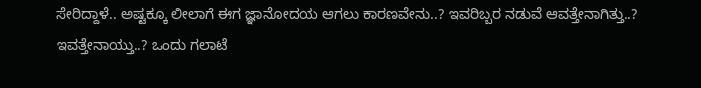ಸೇರಿದ್ದಾಳೆ.. ಅಷ್ಟಕ್ಕೂ ಲೀಲಾಗೆ ಈಗ ಜ್ಞಾನೋದಯ ಆಗಲು ಕಾರಣವೇನು..? ಇವರಿಬ್ಬರ ನಡುವೆ ಆವತ್ತೇನಾಗಿತ್ತು..? ಇವತ್ತೇನಾಯ್ತು..? ಒಂದು ಗಲಾಟೆ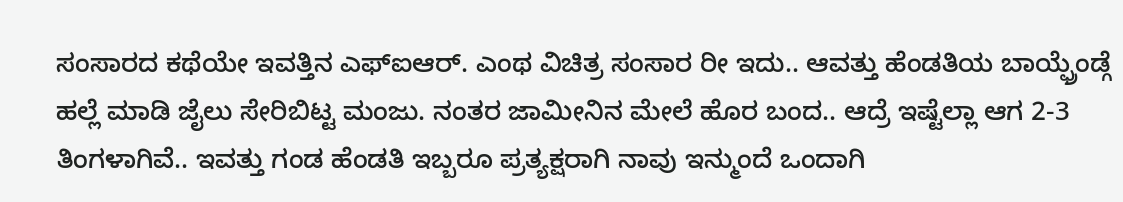ಸಂಸಾರದ ಕಥೆಯೇ ಇವತ್ತಿನ ಎಫ್ಐಆರ್. ಎಂಥ ವಿಚಿತ್ರ ಸಂಸಾರ ರೀ ಇದು.. ಆವತ್ತು ಹೆಂಡತಿಯ ಬಾಯ್ಫ್ರೆಂಡ್ಗೆ ಹಲ್ಲೆ ಮಾಡಿ ಜೈಲು ಸೇರಿಬಿಟ್ಟ ಮಂಜು. ನಂತರ ಜಾಮೀನಿನ ಮೇಲೆ ಹೊರ ಬಂದ.. ಆದ್ರೆ ಇಷ್ಟೆಲ್ಲಾ ಆಗ 2-3 ತಿಂಗಳಾಗಿವೆ.. ಇವತ್ತು ಗಂಡ ಹೆಂಡತಿ ಇಬ್ಬರೂ ಪ್ರತ್ಯಕ್ಷರಾಗಿ ನಾವು ಇನ್ಮುಂದೆ ಒಂದಾಗಿ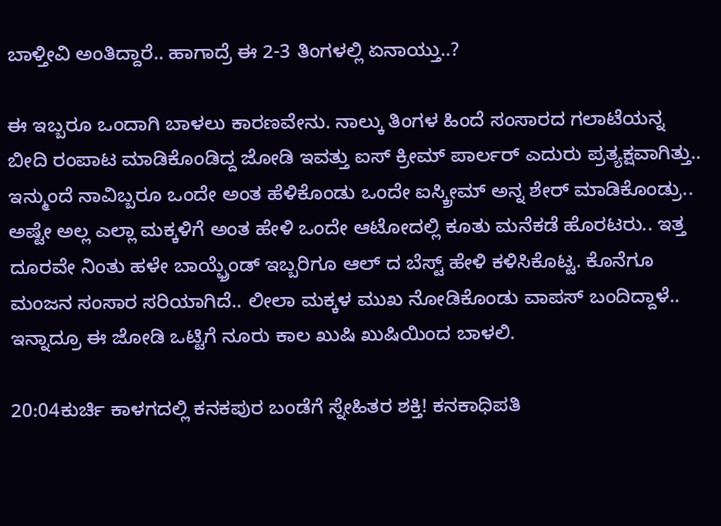ಬಾಳ್ತೀವಿ ಅಂತಿದ್ದಾರೆ.. ಹಾಗಾದ್ರೆ ಈ 2-3 ತಿಂಗಳಲ್ಲಿ ಏನಾಯ್ತು..?

ಈ ಇಬ್ಬರೂ ಒಂದಾಗಿ ಬಾಳಲು ಕಾರಣವೇನು. ನಾಲ್ಕು ತಿಂಗಳ ಹಿಂದೆ ಸಂಸಾರದ ಗಲಾಟೆಯನ್ನ ಬೀದಿ ರಂಪಾಟ ಮಾಡಿಕೊಂಡಿದ್ದ ಜೋಡಿ ಇವತ್ತು ಐಸ್ ಕ್ರೀಮ್ ಪಾರ್ಲರ್ ಎದುರು ಪ್ರತ್ಯಕ್ಷವಾಗಿತ್ತು.. ಇನ್ಮುಂದೆ ನಾವಿಬ್ಬರೂ ಒಂದೇ ಅಂತ ಹೆಳಿಕೊಂಡು ಒಂದೇ ಐಸ್ಕ್ರೀಮ್ ಅನ್ನ ಶೇರ್ ಮಾಡಿಕೊಂಡ್ರು.. ಅಷ್ಟೇ ಅಲ್ಲ ಎಲ್ಲಾ ಮಕ್ಕಳಿಗೆ ಅಂತ ಹೇಳಿ ಒಂದೇ ಆಟೋದಲ್ಲಿ ಕೂತು ಮನೆಕಡೆ ಹೊರಟರು.. ಇತ್ತ ದೂರವೇ ನಿಂತು ಹಳೇ ಬಾಯ್ಫ್ರೆಂಡ್ ಇಬ್ಬರಿಗೂ ಆಲ್ ದ ಬೆಸ್ಟ್ ಹೇಳಿ ಕಳಿಸಿಕೊಟ್ಟ. ಕೊನೆಗೂ ಮಂಜನ ಸಂಸಾರ ಸರಿಯಾಗಿದೆ.. ಲೀಲಾ ಮಕ್ಕಳ ಮುಖ ನೋಡಿಕೊಂಡು ವಾಪಸ್ ಬಂದಿದ್ದಾಳೆ.. ಇನ್ನಾದ್ರೂ ಈ ಜೋಡಿ ಒಟ್ಟಿಗೆ ನೂರು ಕಾಲ ಖುಷಿ ಖುಷಿಯಿಂದ ಬಾಳಲಿ.

20:04ಕುರ್ಚಿ ಕಾಳಗದಲ್ಲಿ ಕನಕಪುರ ಬಂಡೆಗೆ ಸ್ನೇಹಿತರ ಶಕ್ತಿ! ಕನಕಾಧಿಪತಿ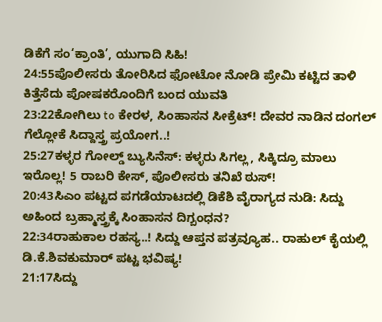ಡಿಕೆಗೆ ಸಂ‘ಕ್ರಾಂತಿ’, ಯುಗಾದಿ ಸಿಹಿ!
24:55ಪೊಲೀಸರು ತೋರಿಸಿದ ಫೋಟೋ ನೋಡಿ ಪ್ರೇಮಿ ಕಟ್ಟಿದ ತಾಳಿ ಕಿತ್ತೆಸೆದು ಪೋಷಕರೊಂದಿಗೆ ಬಂದ ಯುವತಿ
23:22ಕೋಗಿಲು to ಕೇರಳ, ಸಿಂಹಾಸನ ಸೀಕ್ರೆಟ್! ದೇವರ ನಾಡಿನ ದಂಗಲ್ ಗೆಲ್ಲೋಕೆ ಸಿದ್ದಾಸ್ತ್ರ ಪ್ರಯೋಗ..!
25:27ಕಳ್ಳರ ಗೋಲ್ಡ್ ಬ್ಯುಸಿನೆಸ್: ಕಳ್ಳರು ಸಿಗಲ್ಲ, ಸಿಕ್ಕಿದ್ರೂ ಮಾಲು ಇರೊಲ್ಲ! 5 ರಾಬರಿ ಕೇಸ್, ಪೊಲೀಸರು ತನಿಖೆ ಠುಸ್!
20:43ಸಿಎಂ ಪಟ್ಟದ ಪಗಡೆಯಾಟದಲ್ಲಿ ಡಿಕೆಶಿ ವೈರಾಗ್ಯದ ನುಡಿ: ಸಿದ್ದು ಅಹಿಂದ ಬ್ರಹ್ಮಾಸ್ತ್ರಕ್ಕೆ ಸಿಂಹಾಸನ ದಿಗ್ಬಂಧನ?
22:34ರಾಹುಕಾಲ ರಹಸ್ಯ..! ಸಿದ್ದು ಆಪ್ತನ ಪತ್ರವ್ಯೂಹ.. ರಾಹುಲ್ ಕೈಯಲ್ಲಿ ಡಿ.ಕೆ.ಶಿವಕುಮಾರ್ ಪಟ್ಟ ಭವಿಷ್ಯ!
21:17ಸಿದ್ದು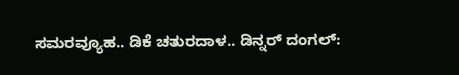ಸಮರವ್ಯೂಹ.. ಡಿಕೆ ಚತುರದಾಳ.. ಡಿನ್ನರ್ ದಂಗಲ್: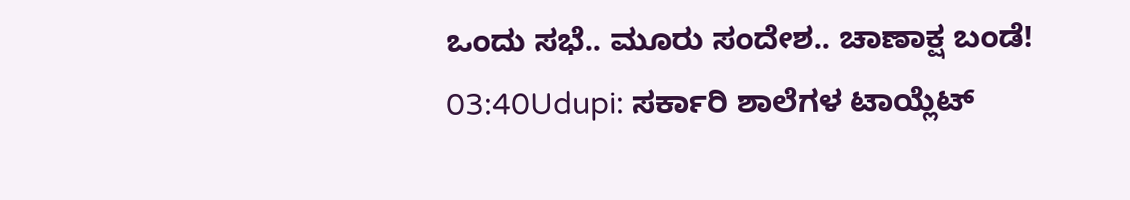ಒಂದು ಸಭೆ.. ಮೂರು ಸಂದೇಶ.. ಚಾಣಾಕ್ಷ ಬಂಡೆ!
03:40Udupi: ಸರ್ಕಾರಿ ಶಾಲೆಗಳ ಟಾಯ್ಲೆಟ್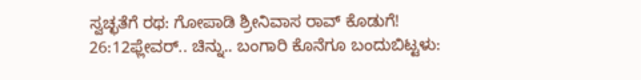ಸ್ವಚ್ಛತೆಗೆ ರಥ: ಗೋಪಾಡಿ ಶ್ರೀನಿವಾಸ ರಾವ್ ಕೊಡುಗೆ!
26:12ಫ್ಲೇವರ್.. ಚಿನ್ನು.. ಬಂಗಾರಿ ಕೊನೆಗೂ ಬಂದುಬಿಟ್ಟಳು: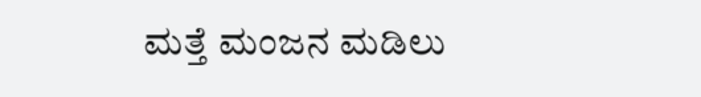ಮತ್ತೆ ಮಂಜನ ಮಡಿಲು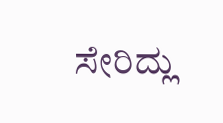ಸೇರಿದ್ಲು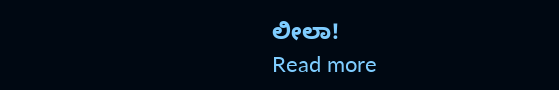ಲೀಲಾ!
Read more